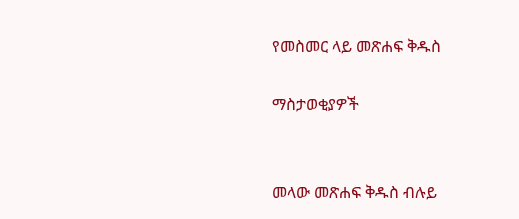የመስመር ላይ መጽሐፍ ቅዱስ

ማስታወቂያዎች


መላው መጽሐፍ ቅዱስ ብሉይ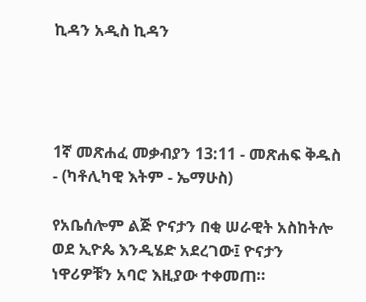ኪዳን አዲስ ኪዳን




1ኛ መጽሐፈ መቃብያን 13:11 - መጽሐፍ ቅዱስ - (ካቶሊካዊ እትም - ኤማሁስ)

የአቤሰሎም ልጅ ዮናታን በቂ ሠራዊት አስከትሎ ወደ ኢዮጴ እንዲሄድ አደረገው፤ ዮናታን ነዋሪዎቹን አባሮ እዚያው ተቀመጠ።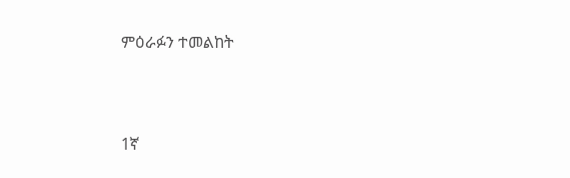ምዕራፉን ተመልከት



1ኛ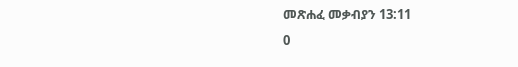መጽሐፈ መቃብያን 13:11
0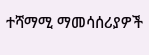ተሻማሚ ማመሳሰሪያዎች